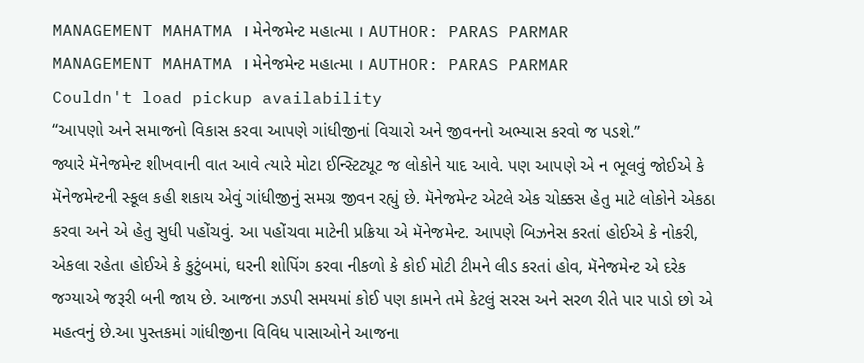MANAGEMENT MAHATMA । મેનેજમેન્ટ મહાત્મા । AUTHOR: PARAS PARMAR
MANAGEMENT MAHATMA । મેનેજમેન્ટ મહાત્મા । AUTHOR: PARAS PARMAR
Couldn't load pickup availability
“આપણો અને સમાજનો વિકાસ કરવા આપણે ગાંધીજીનાં વિચારો અને જીવનનો અભ્યાસ કરવો જ પડશે.”
જ્યારે મૅનેજમેન્ટ શીખવાની વાત આવે ત્યારે મોટા ઈન્સ્ટિટ્યૂટ જ લોકોને યાદ આવે. પણ આપણે એ ન ભૂલવું જોઈએ કે મૅનેજમેન્ટની સ્કૂલ કહી શકાય એવું ગાંધીજીનું સમગ્ર જીવન રહ્યું છે. મૅનેજમેન્ટ એટલે એક ચોક્કસ હેતુ માટે લોકોને એકઠા કરવા અને એ હેતુ સુધી પહોંચવું. આ પહોંચવા માટેની પ્રક્રિયા એ મૅનેજમેન્ટ. આપણે બિઝનેસ કરતાં હોઈએ કે નોકરી, એકલા રહેતા હોઈએ કે કુટુંબમાં, ઘરની શોપિંગ કરવા નીકળો કે કોઈ મોટી ટીમને લીડ કરતાં હોવ, મૅનેજમેન્ટ એ દરેક જગ્યાએ જરૂરી બની જાય છે. આજના ઝડપી સમયમાં કોઈ પણ કામને તમે કેટલું સરસ અને સરળ રીતે પાર પાડો છો એ મહત્વનું છે.આ પુસ્તકમાં ગાંધીજીના વિવિધ પાસાઓને આજના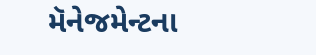મૅનેજમેન્ટના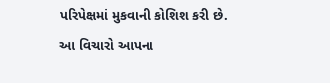પરિપેક્ષમાં મુકવાની કોશિશ કરી છે.
આ વિચારો આપના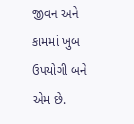જીવન અને કામમાં ખુબ ઉપયોગી બને એમ છે.